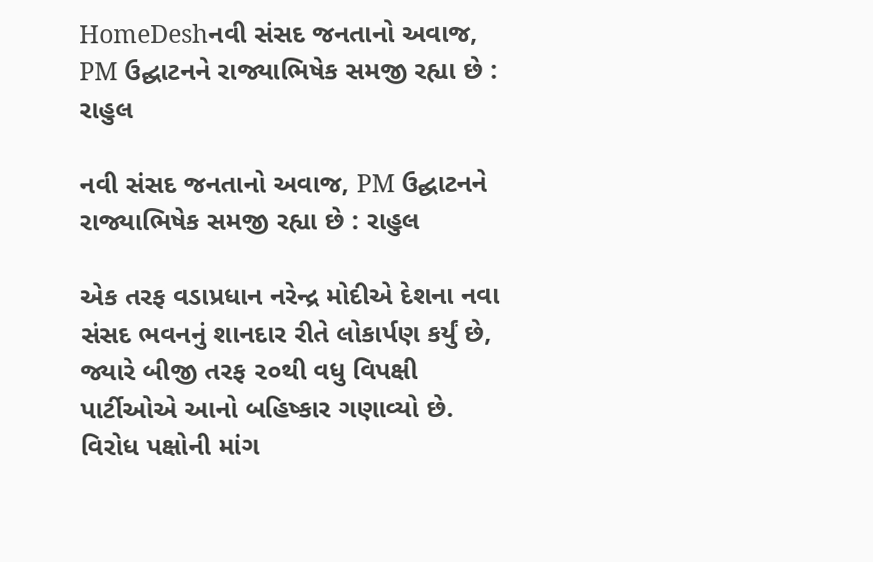HomeDeshનવી સંસદ જનતાનો અવાજ, PM ઉદ્ઘાટનને રાજ્યાભિષેક સમજી રહ્યા છે : રાહુલ

નવી સંસદ જનતાનો અવાજ, PM ઉદ્ઘાટનને રાજ્યાભિષેક સમજી રહ્યા છે : રાહુલ

એક તરફ વડાપ્રધાન નરેન્દ્ર મોદીએ દેશના નવા સંસદ ભવનનું શાનદાર રીતે લોકાર્પણ કર્યું છે, જ્યારે બીજી તરફ ૨૦થી વધુ વિપક્ષી પાર્ટીઓએ આનો બહિષ્કાર ગણાવ્યો છે. વિરોધ પક્ષોની માંગ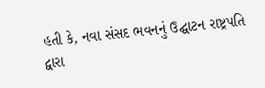હતી કે, નવા સંસદ ભવનનું ઉદ્ઘાટન રાષ્ટ્રપતિ દ્વારા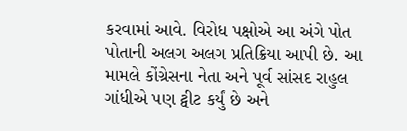કરવામાં આવે. વિરોધ પક્ષોએ આ અંગે પોત પોતાની અલગ અલગ પ્રતિક્રિયા આપી છે. આ મામલે કોંગ્રેસના નેતા અને પૂર્વ સાંસદ રાહુલ ગાંધીએ પણ ટ્વીટ કર્યું છે અને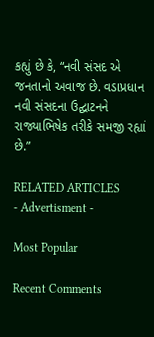કહ્યું છે કે, “નવી સંસદ એ જનતાનો અવાજ છે. વડાપ્રધાન નવી સંસદના ઉદ્ઘાટનને રાજ્યાભિષેક તરીકે સમજી રહ્યાં છે.”

RELATED ARTICLES
- Advertisment -

Most Popular

Recent Comments